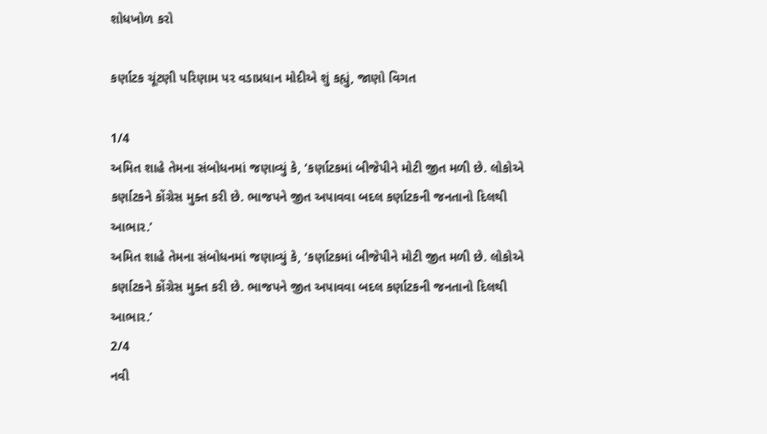શોધખોળ કરો

કર્ણાટક ચૂંટણી પરિણામ પર વડાપ્રધાન મોદીએ શું કહ્યું, જાણો વિગત

1/4
અમિત શાહે તેમના સંબોધનમાં જણાવ્યું કે, ‘કર્ણાટકમાં બીજેપીને મોટી જીત મળી છે. લોકોએ કર્ણાટકને કોંગ્રેસ મુક્ત કરી છે. ભાજપને જીત અપાવવા બદલ કર્ણાટકની જનતાનો દિલથી આભાર.’
અમિત શાહે તેમના સંબોધનમાં જણાવ્યું કે, ‘કર્ણાટકમાં બીજેપીને મોટી જીત મળી છે. લોકોએ કર્ણાટકને કોંગ્રેસ મુક્ત કરી છે. ભાજપને જીત અપાવવા બદલ કર્ણાટકની જનતાનો દિલથી આભાર.’
2/4
નવી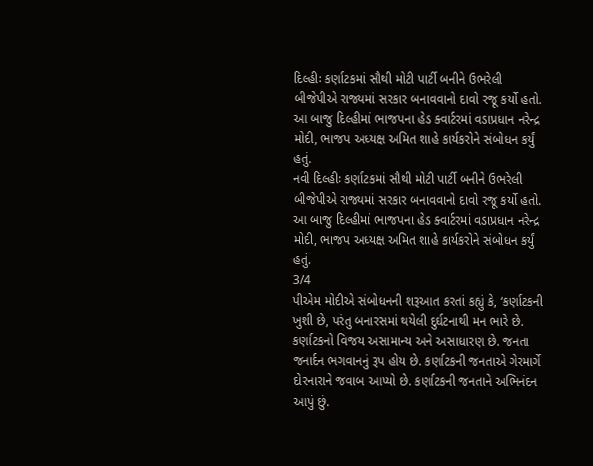દિલ્હીઃ કર્ણાટકમાં સૌથી મોટી પાર્ટી બનીને ઉભરેલી બીજેપીએ રાજ્યમાં સરકાર બનાવવાનો દાવો રજૂ કર્યો હતો. આ બાજુ દિલ્હીમાં ભાજપના હેડ ક્વાર્ટરમાં વડાપ્રધાન નરેન્દ્ર મોદી, ભાજપ અધ્યક્ષ અમિત શાહે કાર્યકરોને સંબોધન કર્યું હતું.
નવી દિલ્હીઃ કર્ણાટકમાં સૌથી મોટી પાર્ટી બનીને ઉભરેલી બીજેપીએ રાજ્યમાં સરકાર બનાવવાનો દાવો રજૂ કર્યો હતો. આ બાજુ દિલ્હીમાં ભાજપના હેડ ક્વાર્ટરમાં વડાપ્રધાન નરેન્દ્ર મોદી, ભાજપ અધ્યક્ષ અમિત શાહે કાર્યકરોને સંબોધન કર્યું હતું.
3/4
પીએમ મોદીએ સંબોધનની શરૂઆત કરતાં કહ્યું કે, ‘કર્ણાટકની ખુશી છે, પરંતુ બનારસમાં થયેલી દુર્ઘટનાથી મન ભારે છે. કર્ણાટકનો વિજય અસામાન્ય અને અસાધારણ છે. જનતા જનાર્દન ભગવાનનું રૂપ હોય છે. કર્ણાટકની જનતાએ ગેરમાર્ગે દોરનારાને જવાબ આપ્યો છે. કર્ણાટકની જનતાને અભિનંદન આપું છું.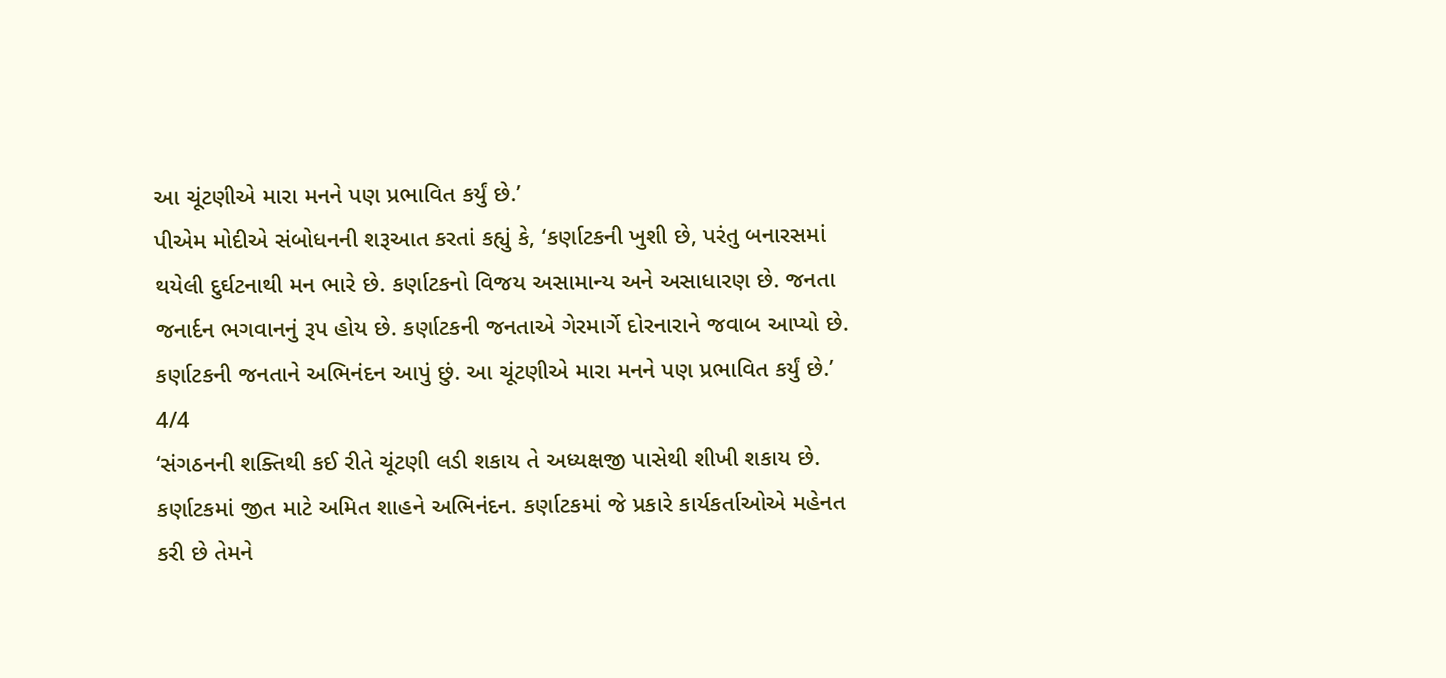આ ચૂંટણીએ મારા મનને પણ પ્રભાવિત કર્યું છે.’
પીએમ મોદીએ સંબોધનની શરૂઆત કરતાં કહ્યું કે, ‘કર્ણાટકની ખુશી છે, પરંતુ બનારસમાં થયેલી દુર્ઘટનાથી મન ભારે છે. કર્ણાટકનો વિજય અસામાન્ય અને અસાધારણ છે. જનતા જનાર્દન ભગવાનનું રૂપ હોય છે. કર્ણાટકની જનતાએ ગેરમાર્ગે દોરનારાને જવાબ આપ્યો છે. કર્ણાટકની જનતાને અભિનંદન આપું છું. આ ચૂંટણીએ મારા મનને પણ પ્રભાવિત કર્યું છે.’
4/4
‘સંગઠનની શક્તિથી કઈ રીતે ચૂંટણી લડી શકાય તે અધ્યક્ષજી પાસેથી શીખી શકાય છે. કર્ણાટકમાં જીત માટે અમિત શાહને અભિનંદન. કર્ણાટકમાં જે પ્રકારે કાર્યકર્તાઓએ મહેનત કરી છે તેમને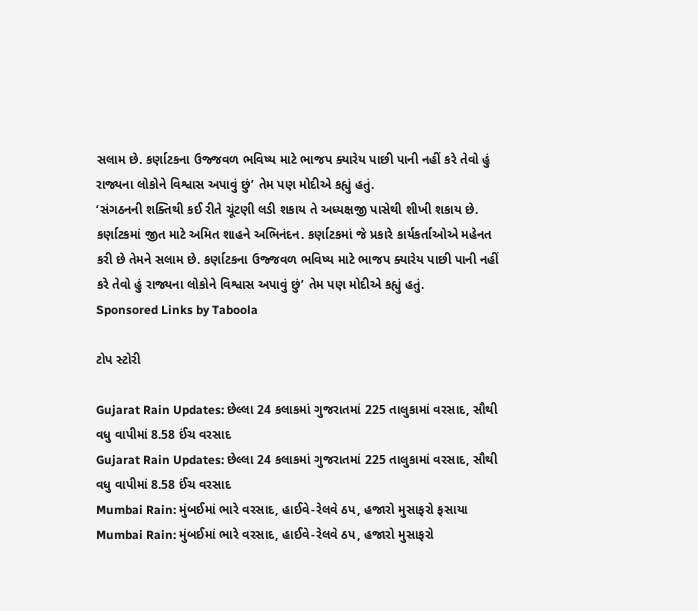સલામ છે. કર્ણાટકના ઉજ્જવળ ભવિષ્ય માટે ભાજપ ક્યારેય પાછી પાની નહીં કરે તેવો હું રાજ્યના લોકોને વિશ્વાસ અપાવું છું’ તેમ પણ મોદીએ કહ્યું હતું.
‘સંગઠનની શક્તિથી કઈ રીતે ચૂંટણી લડી શકાય તે અધ્યક્ષજી પાસેથી શીખી શકાય છે. કર્ણાટકમાં જીત માટે અમિત શાહને અભિનંદન. કર્ણાટકમાં જે પ્રકારે કાર્યકર્તાઓએ મહેનત કરી છે તેમને સલામ છે. કર્ણાટકના ઉજ્જવળ ભવિષ્ય માટે ભાજપ ક્યારેય પાછી પાની નહીં કરે તેવો હું રાજ્યના લોકોને વિશ્વાસ અપાવું છું’ તેમ પણ મોદીએ કહ્યું હતું.
Sponsored Links by Taboola

ટોપ સ્ટોરી

Gujarat Rain Updates: છેલ્લા 24 કલાકમાં ગુજરાતમાં 225 તાલુકામાં વરસાદ, સૌથી વધુ વાપીમાં 8.58 ઈંચ વરસાદ
Gujarat Rain Updates: છેલ્લા 24 કલાકમાં ગુજરાતમાં 225 તાલુકામાં વરસાદ, સૌથી વધુ વાપીમાં 8.58 ઈંચ વરસાદ
Mumbai Rain: મુંબઈમાં ભારે વરસાદ, હાઈવે-રેલવે ઠપ, હજારો મુસાફરો ફસાયા
Mumbai Rain: મુંબઈમાં ભારે વરસાદ, હાઈવે-રેલવે ઠપ, હજારો મુસાફરો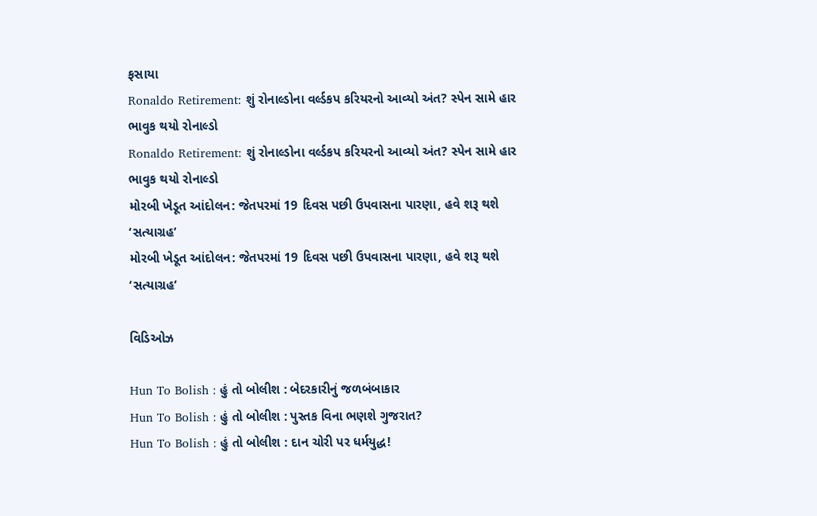ફસાયા
Ronaldo Retirement: શું રોનાલ્ડોના વર્લ્ડકપ કરિયરનો આવ્યો અંત? સ્પેન સામે હાર ભાવુક થયો રોનાલ્ડો
Ronaldo Retirement: શું રોનાલ્ડોના વર્લ્ડકપ કરિયરનો આવ્યો અંત? સ્પેન સામે હાર ભાવુક થયો રોનાલ્ડો
મોરબી ખેડૂત આંદોલન: જેતપરમાં 19 દિવસ પછી ઉપવાસના પારણા, હવે શરૂ થશે ‘સત્યાગ્રહ’
મોરબી ખેડૂત આંદોલન: જેતપરમાં 19 દિવસ પછી ઉપવાસના પારણા, હવે શરૂ થશે ‘સત્યાગ્રહ’

વિડિઓઝ

Hun To Bolish : હું તો બોલીશ : બેદરકારીનું જળબંબાકાર
Hun To Bolish : હું તો બોલીશ : પુસ્તક વિના ભણશે ગુજરાત?
Hun To Bolish : હું તો બોલીશ : દાન ચોરી પર ધર્મયુદ્ધ!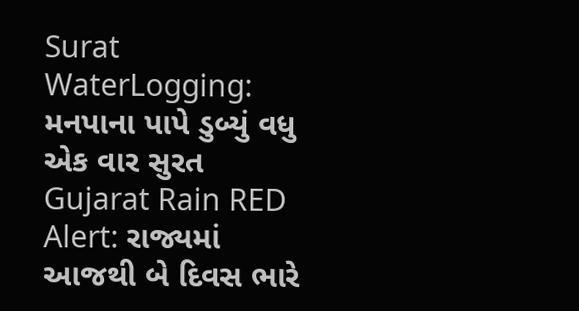Surat WaterLogging: મનપાના પાપે ડુબ્યું વધુ એક વાર સુરત
Gujarat Rain RED Alert: રાજ્યમાં આજથી બે દિવસ ભારે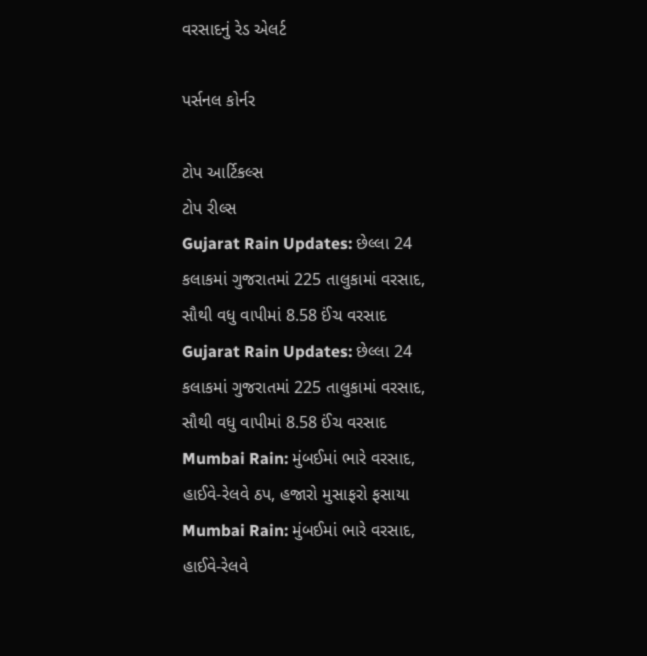વરસાદનું રેડ એલર્ટ

પર્સનલ કોર્નર

ટોપ આર્ટિકલ્સ
ટોપ રીલ્સ
Gujarat Rain Updates: છેલ્લા 24 કલાકમાં ગુજરાતમાં 225 તાલુકામાં વરસાદ, સૌથી વધુ વાપીમાં 8.58 ઈંચ વરસાદ
Gujarat Rain Updates: છેલ્લા 24 કલાકમાં ગુજરાતમાં 225 તાલુકામાં વરસાદ, સૌથી વધુ વાપીમાં 8.58 ઈંચ વરસાદ
Mumbai Rain: મુંબઈમાં ભારે વરસાદ, હાઈવે-રેલવે ઠપ, હજારો મુસાફરો ફસાયા
Mumbai Rain: મુંબઈમાં ભારે વરસાદ, હાઈવે-રેલવે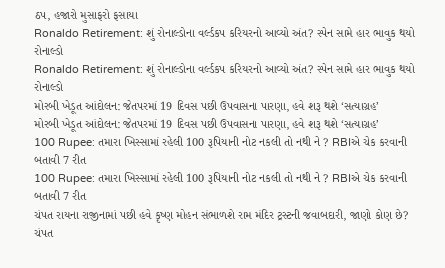ઠપ, હજારો મુસાફરો ફસાયા
Ronaldo Retirement: શું રોનાલ્ડોના વર્લ્ડકપ કરિયરનો આવ્યો અંત? સ્પેન સામે હાર ભાવુક થયો રોનાલ્ડો
Ronaldo Retirement: શું રોનાલ્ડોના વર્લ્ડકપ કરિયરનો આવ્યો અંત? સ્પેન સામે હાર ભાવુક થયો રોનાલ્ડો
મોરબી ખેડૂત આંદોલન: જેતપરમાં 19 દિવસ પછી ઉપવાસના પારણા, હવે શરૂ થશે ‘સત્યાગ્રહ’
મોરબી ખેડૂત આંદોલન: જેતપરમાં 19 દિવસ પછી ઉપવાસના પારણા, હવે શરૂ થશે ‘સત્યાગ્રહ’
100 Rupee: તમારા ખિસ્સામાં રહેલી 100 રૂપિયાની નોટ નકલી તો નથી ને ? RBIએ ચેક કરવાની બતાવી 7 રીત
100 Rupee: તમારા ખિસ્સામાં રહેલી 100 રૂપિયાની નોટ નકલી તો નથી ને ? RBIએ ચેક કરવાની બતાવી 7 રીત
ચંપત રાયના રાજીનામાં પછી હવે કૃષ્ણ મોહન સંભાળશે રામ મંદિર ટ્રસ્ટની જવાબદારી, જાણો કોણ છે?
ચંપત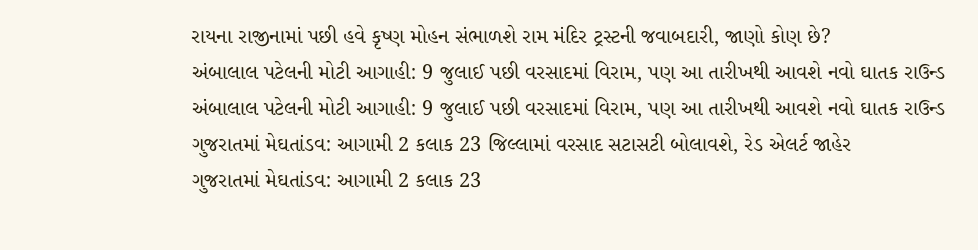રાયના રાજીનામાં પછી હવે કૃષ્ણ મોહન સંભાળશે રામ મંદિર ટ્રસ્ટની જવાબદારી, જાણો કોણ છે?
અંબાલાલ પટેલની મોટી આગાહી: 9 જુલાઈ પછી વરસાદમાં વિરામ, પણ આ તારીખથી આવશે નવો ઘાતક રાઉન્ડ
અંબાલાલ પટેલની મોટી આગાહી: 9 જુલાઈ પછી વરસાદમાં વિરામ, પણ આ તારીખથી આવશે નવો ઘાતક રાઉન્ડ
ગુજરાતમાં મેઘતાંડવ: આગામી 2 કલાક 23 જિલ્લામાં વરસાદ સટાસટી બોલાવશે, રેડ એલર્ટ જાહેર
ગુજરાતમાં મેઘતાંડવ: આગામી 2 કલાક 23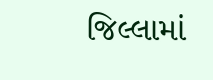જિલ્લામાં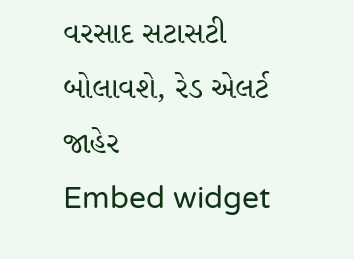વરસાદ સટાસટી બોલાવશે, રેડ એલર્ટ જાહેર
Embed widget